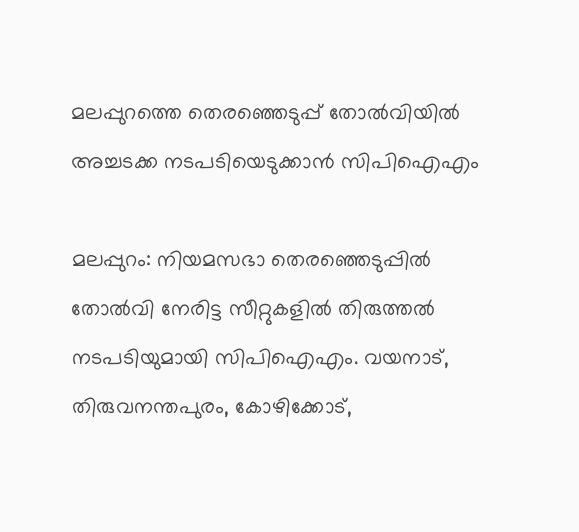മലപ്പുറത്തെ തെരഞ്ഞെടുപ്പ് തോല്‍വിയില്‍ അച്ചടക്ക നടപടിയെടുക്കാന്‍ സിപിഐഎം

മലപ്പുറം: നിയമസഭാ തെരഞ്ഞെടുപ്പില്‍ തോല്‍വി നേരിട്ട സീറ്റുകളില്‍ തിരുത്തല്‍ നടപടിയുമായി സിപിഐഎം. വയനാട്, തിരുവനന്തപുരം, കോഴിക്കോട്,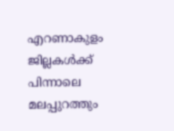എറണാകുളം ജില്ലകള്‍ക്ക് പിന്നാലെ മലപ്പുറത്തും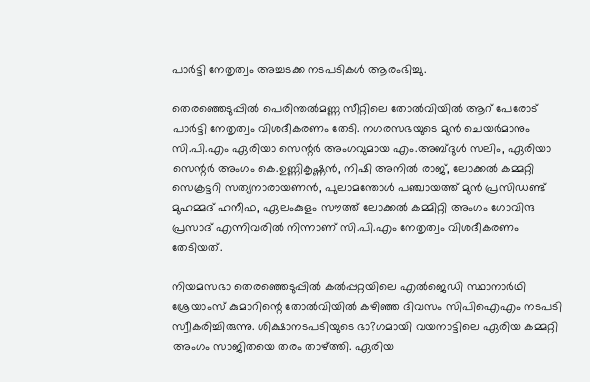പാര്‍ട്ടി നേതൃത്വം അച്ചടക്ക നടപടികള്‍ ആരംഭിച്ചു.

തെരഞ്ഞെടുപ്പില്‍ പെരിന്തല്‍മണ്ണ സീറ്റിലെ തോല്‍വിയില്‍ ആറ് പേരോട് പാര്‍ട്ടി നേതൃത്വം വിശദീകരണം തേടി. നഗരസഭയുടെ മുന്‍ ചെയര്‍മാനും സി.പി.എം ഏരിയാ സെന്റര്‍ അംഗവുമായ എം.അബ്ദുള്‍ സലിം, ഏരിയാ സെന്റര്‍ അംഗം കെ.ഉണ്ണികൃഷ്ണന്‍, നിഷി അനില്‍ രാജ്, ലോക്കല്‍ കമ്മറ്റി സെക്രട്ടറി സത്യനാരായണന്‍, പുലാമന്തോള്‍ പഞ്ചായത്ത് മുന്‍ പ്രസിഡണ്ട് മുഹമ്മദ് ഹനീഫ, ഏലംകുളം സൗത്ത് ലോക്കല്‍ കമ്മിറ്റി അംഗം ഗോവിന്ദ പ്രസാദ് എന്നിവരില്‍ നിന്നാണ് സി.പി.എം നേതൃത്വം വിശദീകരണം തേടിയത്.

നിയമസഭാ തെരഞ്ഞെടുപ്പില്‍ കല്‍പ്പറ്റയിലെ എല്‍ജെഡി സ്ഥാനാര്‍ഥി ശ്രേയാംസ് കുമാറിന്റെ തോല്‍വിയില്‍ കഴിഞ്ഞ ദിവസം സിപിഐഎം നടപടി സ്വീകരിച്ചിരുന്നു. ശിക്ഷാനടപടിയുടെ ഭാ?ഗമായി വയനാട്ടിലെ ഏരിയ കമ്മറ്റി അംഗം സാജിതയെ തരം താഴ്ത്തി. ഏരിയ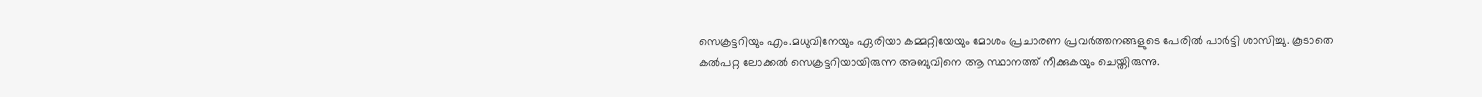സെക്രട്ടറിയും എം.മധുവിനേയും ഏരിയാ കമ്മറ്റിയേയും മോശം പ്രചാരണ പ്രവര്‍ത്തനങ്ങളുടെ പേരില്‍ പാര്‍ട്ടി ശാസിച്ചു. കൂടാതെ കല്‍പറ്റ ലോക്കല്‍ സെക്രട്ടറിയായിരുന്ന അബുവിനെ ആ സ്ഥാനത്ത് നീക്കുകയും ചെയ്തിരുന്നു.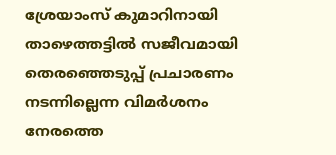ശ്രേയാംസ് കുമാറിനായി താഴെത്തട്ടില്‍ സജീവമായി തെരഞ്ഞെടുപ്പ് പ്രചാരണം നടന്നില്ലെന്ന വിമര്‍ശനം നേരത്തെ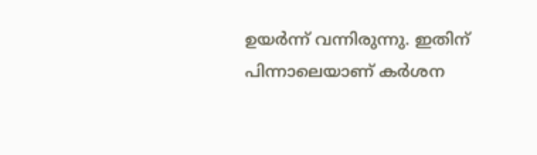ഉയര്‍ന്ന് വന്നിരുന്നു. ഇതിന് പിന്നാലെയാണ് കര്‍ശന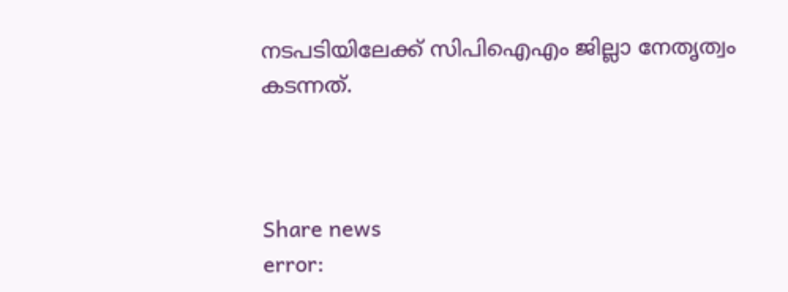നടപടിയിലേക്ക് സിപിഐഎം ജില്ലാ നേതൃത്വം കടന്നത്.



Share news
error: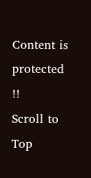Content is protected !!
Scroll to Top